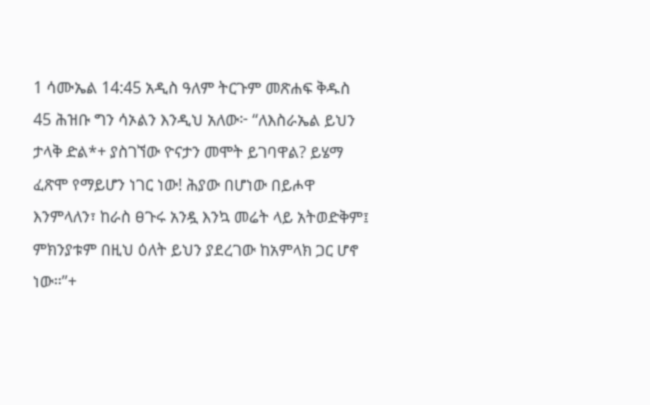1 ሳሙኤል 14:45 አዲስ ዓለም ትርጉም መጽሐፍ ቅዱስ 45 ሕዝቡ ግን ሳኦልን እንዲህ አለው፦ “ለእስራኤል ይህን ታላቅ ድል*+ ያስገኘው ዮናታን መሞት ይገባዋል? ይሄማ ፈጽሞ የማይሆን ነገር ነው! ሕያው በሆነው በይሖዋ እንምላለን፣ ከራስ ፀጉሩ አንዷ እንኳ መሬት ላይ አትወድቅም፤ ምክንያቱም በዚህ ዕለት ይህን ያደረገው ከአምላክ ጋር ሆኖ ነው።”+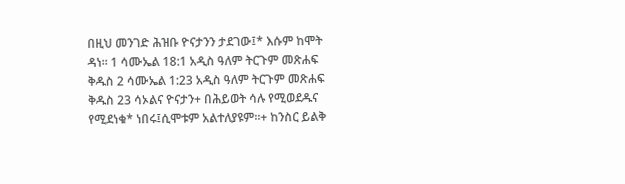በዚህ መንገድ ሕዝቡ ዮናታንን ታደገው፤* እሱም ከሞት ዳነ። 1 ሳሙኤል 18:1 አዲስ ዓለም ትርጉም መጽሐፍ ቅዱስ 2 ሳሙኤል 1:23 አዲስ ዓለም ትርጉም መጽሐፍ ቅዱስ 23 ሳኦልና ዮናታን+ በሕይወት ሳሉ የሚወደዱና የሚደነቁ* ነበሩ፤ሲሞቱም አልተለያዩም።+ ከንስር ይልቅ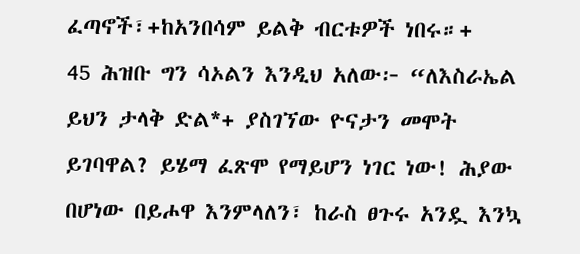ፈጣኖች፣+ከአንበሳም ይልቅ ብርቱዎች ነበሩ።+
45 ሕዝቡ ግን ሳኦልን እንዲህ አለው፦ “ለእስራኤል ይህን ታላቅ ድል*+ ያስገኘው ዮናታን መሞት ይገባዋል? ይሄማ ፈጽሞ የማይሆን ነገር ነው! ሕያው በሆነው በይሖዋ እንምላለን፣ ከራስ ፀጉሩ አንዷ እንኳ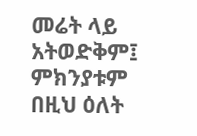መሬት ላይ አትወድቅም፤ ምክንያቱም በዚህ ዕለት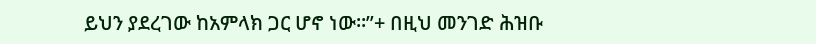ይህን ያደረገው ከአምላክ ጋር ሆኖ ነው።”+ በዚህ መንገድ ሕዝቡ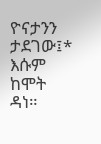ዮናታንን ታደገው፤* እሱም ከሞት ዳነ።